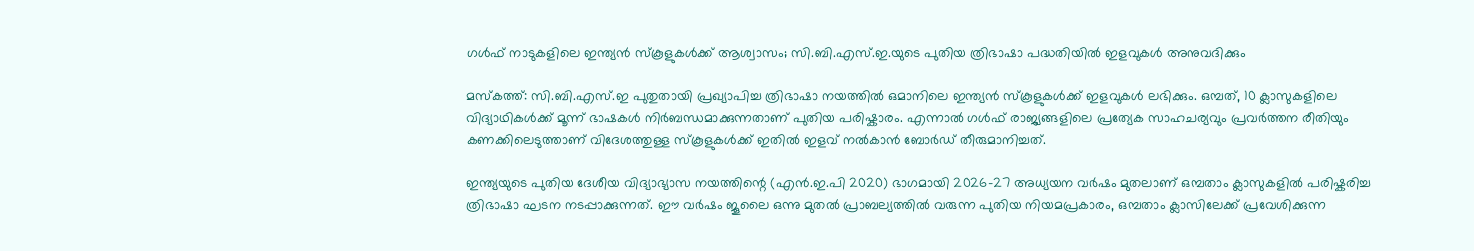ഗൾഫ് നാടുകളിലെ ഇന്ത്യൻ സ്കൂളുകൾക്ക് ആശ്വാസം; സി.ബി.എസ്.ഇ.യുടെ പുതിയ ത്രിഭാഷാ പദ്ധതിയിൽ ഇളവുകൾ അനുവദിക്കും

മസ്കത്ത്: സി.ബി.എസ്.ഇ പുതുതായി പ്രഖ്യാപിച്ച ത്രിഭാഷാ നയത്തിൽ ഒമാനിലെ ഇന്ത്യൻ സ്കൂളുകൾക്ക് ഇളവുകൾ ലഭിക്കും. ഒമ്പത്, 10 ക്ലാസുകളിലെ വിദ്യാഥികൾക്ക് മൂന്ന് ഭാഷകൾ നിർബന്ധമാക്കുന്നതാണ് പുതിയ പരിഷ്കാരം. എന്നാൽ ഗൾഫ് രാജ്യങ്ങളിലെ പ്രത്യേക സാഹചര്യവും പ്രവർത്തന രീതിയും കണക്കിലെടുത്താണ് വിദേശത്തുള്ള സ്കൂളുകൾക്ക് ഇതിൽ ഇളവ് നൽകാൻ ബോർഡ് തീരുമാനിച്ചത്.

ഇന്ത്യയുടെ പുതിയ ദേശീയ വിദ്യാഭ്യാസ നയത്തിന്റെ (എൻ.ഇ.പി 2020) ഭാഗമായി 2026–27 അധ്യയന വർഷം മുതലാണ് ഒമ്പതാം ക്ലാസുകളിൽ പരിഷ്കരിച്ച ത്രിഭാഷാ ഘടന നടപ്പാക്കുന്നത്. ഈ വർഷം ജൂലൈ ഒന്നു മുതൽ പ്രാബല്യത്തിൽ വരുന്ന പുതിയ നിയമപ്രകാരം, ഒമ്പതാം ക്ലാസിലേക്ക് പ്രവേശിക്കുന്ന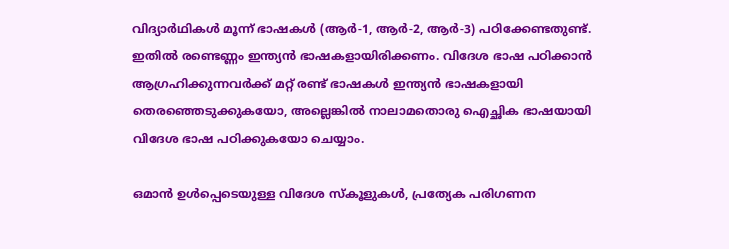വിദ്യാർഥികൾ മൂന്ന് ഭാഷകൾ (ആർ-1, ആർ-2, ആർ-3) പഠിക്കേണ്ടതുണ്ട്. ഇതിൽ രണ്ടെണ്ണം ഇന്ത്യൻ ഭാഷകളായിരിക്കണം. വിദേശ ഭാഷ പഠിക്കാൻ ആഗ്രഹിക്കുന്നവർക്ക് മറ്റ് രണ്ട് ഭാഷകൾ ഇന്ത്യൻ ഭാഷകളായി തെരഞ്ഞെടുക്കുകയോ, അല്ലെങ്കിൽ നാലാമതൊരു ഐച്ഛിക ഭാഷയായി വിദേശ ഭാഷ പഠിക്കുകയോ ചെയ്യാം.

ഒമാൻ ഉൾപ്പെടെയുള്ള വിദേശ സ്കൂളുകൾ, പ്രത്യേക പരിഗണന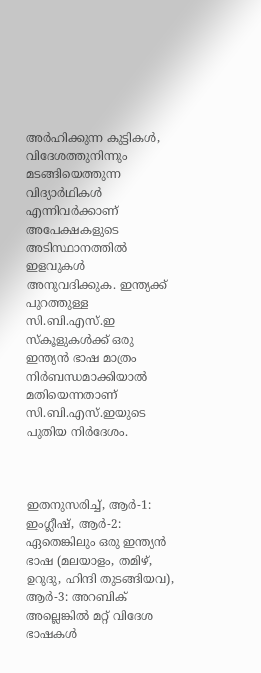അർഹിക്കുന്ന കുട്ടികൾ, വിദേശത്തുനിന്നും മടങ്ങിയെത്തുന്ന വിദ്യാർഥികൾ എന്നിവർക്കാണ് അപേക്ഷകളുടെ അടിസ്ഥാനത്തിൽ ഇളവുകൾ അനുവദിക്കുക. ഇന്ത്യക്ക് പുറത്തുള്ള സി.ബി.എസ്.ഇ സ്കൂളുകൾക്ക് ഒരു ഇന്ത്യൻ ഭാഷ മാത്രം നിർബന്ധമാക്കിയാൽ മതിയെന്നതാണ് സി.ബി.എസ്.ഇയുടെ പുതിയ നിർദേശം.



ഇതനുസരിച്ച്, ആർ-1: ഇംഗ്ലീഷ്, ആർ-2: ഏതെങ്കിലും ഒരു ഇന്ത്യൻ ഭാഷ (മലയാളം, തമിഴ്, ഉറുദു, ഹിന്ദി തുടങ്ങിയവ), ആർ-3: അറബിക് അല്ലെങ്കിൽ മറ്റ് വിദേശ ഭാഷകൾ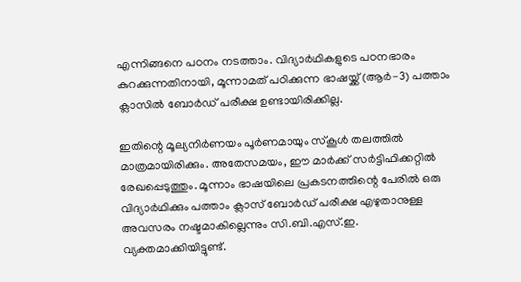എന്നിങ്ങനെ പഠനം നടത്താം. വിദ്യാർഥികളുടെ പഠനഭാരം കുറക്കുന്നതിനായി, മൂന്നാമത് പഠിക്കുന്ന ഭാഷയ്ക്ക് (ആർ-3) പത്താം ക്ലാസിൽ ബോർഡ് പരീക്ഷ ഉണ്ടായിരിക്കില്ല.

ഇതിന്റെ മൂല്യനിർണയം പൂർണമായും സ്കൂൾ തലത്തിൽ മാത്രമായിരിക്കും. അതേസമയം, ഈ മാർക്ക് സർട്ടിഫിക്കറ്റിൽ രേഖപ്പെടുത്തും. മൂന്നാം ഭാഷയിലെ പ്രകടനത്തിന്റെ പേരിൽ ഒരു വിദ്യാർഥിക്കും പത്താം ക്ലാസ് ബോർഡ് പരീക്ഷ എഴുതാനുള്ള അവസരം നഷ്ടമാകില്ലെന്നും സി.ബി.എസ്.ഇ. വ്യക്തമാക്കിയിട്ടുണ്ട്.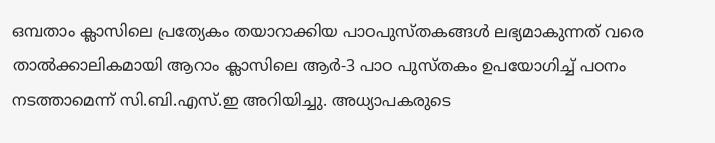ഒമ്പതാം ക്ലാസിലെ പ്രത്യേകം തയാറാക്കിയ പാഠപുസ്തകങ്ങൾ ലഭ്യമാകുന്നത് വരെ താൽക്കാലികമായി ആറാം ക്ലാസിലെ ആർ-3 പാഠ പുസ്തകം ഉപയോഗിച്ച് പഠനം നടത്താമെന്ന് സി.ബി.എസ്.ഇ അറിയിച്ചു. അധ്യാപകരുടെ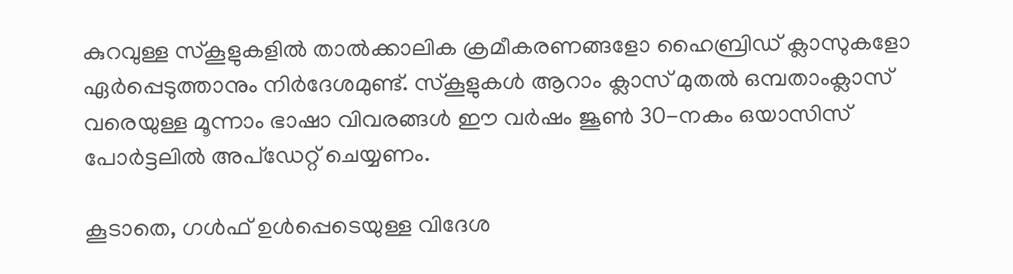കുറവുള്ള സ്കൂളുകളിൽ താൽക്കാലിക ക്രമീകരണങ്ങളോ ഹൈബ്രിഡ് ക്ലാസുകളോ ഏർപ്പെടുത്താനും നിർദേശമുണ്ട്. സ്കൂളുകൾ ആറാം ക്ലാസ് മുതൽ ഒമ്പതാംക്ലാസ് വരെയുള്ള മൂന്നാം ഭാഷാ വിവരങ്ങൾ ഈ വർഷം ജൂൺ 30-നകം ഒയാസിസ് പോർട്ടലിൽ അപ്‌ഡേറ്റ് ചെയ്യണം.

കൂടാതെ, ഗൾഫ് ഉൾപ്പെടെയുള്ള വിദേശ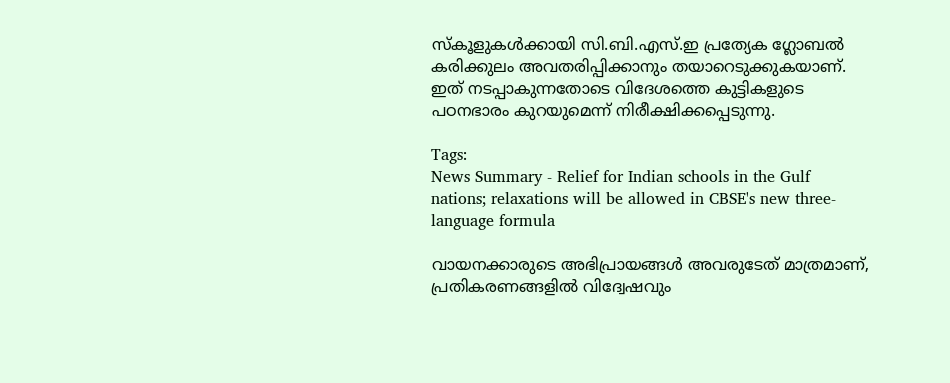സ്കൂളുകൾക്കായി സി.ബി.എസ്.ഇ പ്രത്യേക ഗ്ലോബൽ കരിക്കുലം അവതരിപ്പിക്കാനും തയാറെടുക്കുകയാണ്. ഇത് നടപ്പാകുന്നതോടെ വിദേശത്തെ കുട്ടികളുടെ പഠനഭാരം കുറയുമെന്ന് നിരീക്ഷിക്കപ്പെടുന്നു.

Tags:
News Summary - Relief for Indian schools in the Gulf nations; relaxations will be allowed in CBSE's new three-language formula

വായനക്കാരുടെ അഭിപ്രായങ്ങള്‍ അവരുടേത് മാത്രമാണ്, പ്രതികരണങ്ങളിൽ വിദ്വേഷവും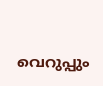വെറുപ്പും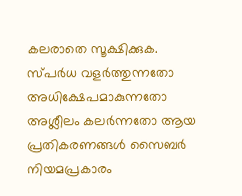കലരാതെ സൂക്ഷിക്കുക. സ്പർധ വളർത്തുന്നതോ അധിക്ഷേപമാകുന്നതോ അശ്ലീലം കലർന്നതോ ആയ പ്രതികരണങ്ങൾ സൈബർ നിയമപ്രകാരം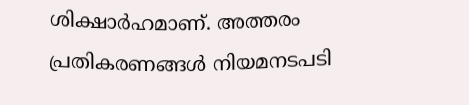ശിക്ഷാർഹമാണ്. അത്തരം പ്രതികരണങ്ങൾ നിയമനടപടി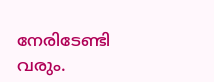നേരിടേണ്ടി വരും.